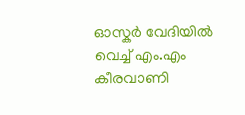ഓസ്കർ വേദിയിൽ വെച്ച് എം.എം കീരവാണി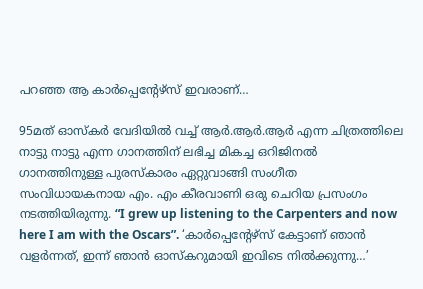പറഞ്ഞ ആ കാര്‍പ്പെന്‍റേഴ്സ് ഇവരാണ്…

95മത് ഓസ്കർ വേദിയിൽ വച്ച് ആർ.ആർ.ആർ എന്ന ചിത്രത്തിലെ നാട്ടു നാട്ടു എന്ന ഗാനത്തിന് ലഭിച്ച മികച്ച ഒറിജിനൽ ഗാനത്തിനുള്ള പുരസ്‌കാരം ഏറ്റുവാങ്ങി സംഗീത സംവിധായകനായ എം. എം കീരവാണി ഒരു ചെറിയ പ്രസംഗം നടത്തിയിരുന്നു. “I grew up listening to the Carpenters and now here I am with the Oscars”. ‘കാര്‍പ്പെന്‍റേഴ്സ് കേട്ടാണ് ഞാന്‍ വളര്‍ന്നത്, ഇന്ന് ഞാൻ ഓസ്‌കറുമായി ഇവിടെ നില്‍ക്കുന്നു…’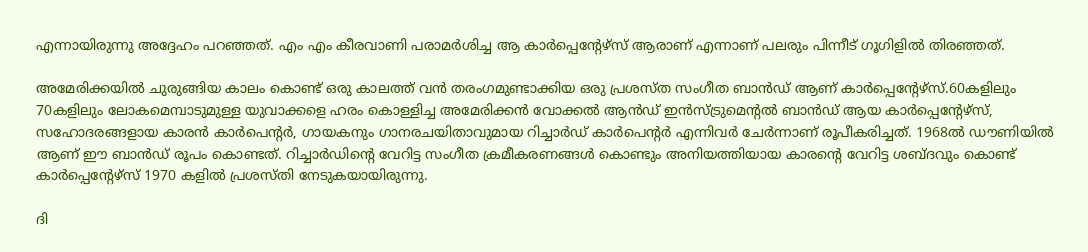എന്നായിരുന്നു അദ്ദേഹം പറഞ്ഞത്. എം എം കീരവാണി പരാമർശിച്ച ആ കാര്‍പ്പെന്‍റേഴ്സ് ആരാണ് എന്നാണ് പലരും പിന്നീട് ഗൂഗിളിൽ തിരഞ്ഞത്.

അമേരിക്കയില്‍ ചുരുങ്ങിയ കാലം കൊണ്ട് ഒരു കാലത്ത് വന്‍ തരംഗമുണ്ടാക്കിയ ഒരു പ്രശസ്ത സംഗീത ബാൻഡ് ആണ് കാര്‍പ്പെന്‍റേഴ്സ്.60കളിലും 70കളിലും ലോകമെമ്പാടുമുള്ള യുവാക്കളെ ഹരം കൊള്ളിച്ച അമേരിക്കൻ വോക്കൽ ആൻഡ് ഇൻസ്ട്രുമെന്റൽ ബാൻഡ് ആയ കാര്‍പ്പെന്‍റേഴ്സ്, സഹോദരങ്ങളായ കാരൻ കാർപെന്റർ, ഗായകനും ഗാനരചയിതാവുമായ റിച്ചാർഡ് കാർപെന്റർ എന്നിവർ ചേർന്നാണ് രൂപീകരിച്ചത്. 1968ൽ ഡൗണിയിൽ ആണ് ഈ ബാൻഡ് രൂപം കൊണ്ടത്‌. റിച്ചാർഡിന്റെ വേറിട്ട സംഗീത ക്രമീകരണങ്ങൾ കൊണ്ടും അനിയത്തിയായ കാരന്റെ വേറിട്ട ശബ്ദവും കൊണ്ട് കാര്‍പ്പെന്‍റേഴ്സ് 1970 കളിൽ പ്രശസ്തി നേടുകയായിരുന്നു.

ദി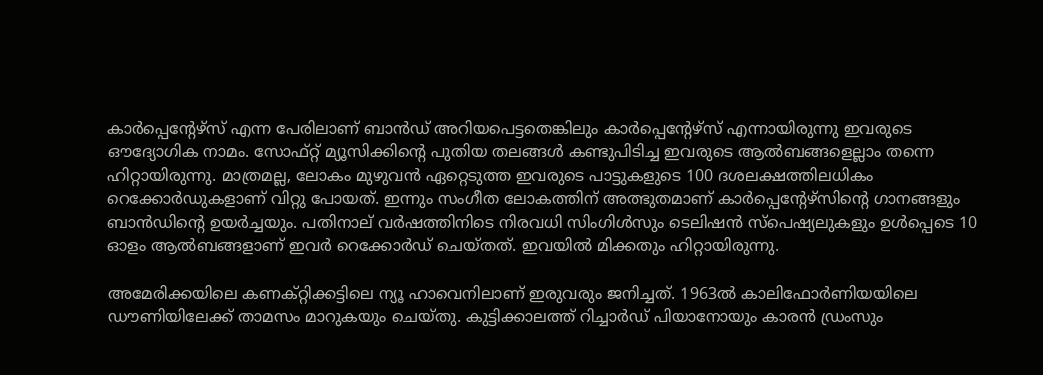കാര്‍പ്പെന്‍റേഴ്സ് എന്ന പേരിലാണ് ബാൻഡ് അറിയപെട്ടതെങ്കിലും കാര്‍പ്പെന്‍റേഴ്സ് എന്നായിരുന്നു ഇവരുടെ ഔദ്യോഗിക നാമം. സോഫ്റ്റ് മ്യൂസിക്കിന്റെ പുതിയ തലങ്ങൾ കണ്ടുപിടിച്ച ഇവരുടെ ആൽബങ്ങളെല്ലാം തന്നെ ഹിറ്റായിരുന്നു. മാത്രമല്ല, ലോകം മുഴുവൻ ഏറ്റെടുത്ത ഇവരുടെ പാട്ടുകളുടെ 100 ദശലക്ഷത്തിലധികം റെക്കോർഡുകളാണ് വിറ്റു പോയത്. ഇന്നും സംഗീത ലോകത്തിന് അത്ഭുതമാണ് കാര്‍പ്പെന്‍റേഴ്സിന്റെ ഗാനങ്ങളും ബാൻഡിന്റെ ഉയർച്ചയും. പതിനാല് വർഷത്തിനിടെ നിരവധി സിംഗിൾസും ടെലിഷൻ സ്പെഷ്യലുകളും ഉൾപ്പെടെ 10 ഓളം ആൽബങ്ങളാണ് ഇവർ റെക്കോർഡ് ചെയ്തത്. ഇവയിൽ മിക്കതും ഹിറ്റായിരുന്നു.

അമേരിക്കയിലെ കണക്റ്റിക്കട്ടിലെ ന്യൂ ഹാവെനിലാണ് ഇരുവരും ജനിച്ചത്. 1963ൽ കാലിഫോർണിയയിലെ ഡൗണിയിലേക്ക് താമസം മാറുകയും ചെയ്തു. കുട്ടിക്കാലത്ത് റിച്ചാർഡ് പിയാനോയും കാരൻ ഡ്രംസും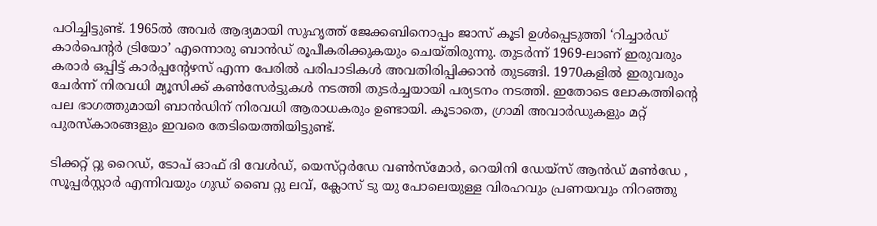പഠിച്ചിട്ടുണ്ട്. 1965ൽ അവർ ആദ്യമായി സുഹൃത്ത് ജേക്കബിനൊപ്പം ജാസ് കൂടി ഉൾപ്പെടുത്തി ‘റിച്ചാർഡ് കാർപെൻ്റർ ട്രിയോ’ എന്നൊരു ബാൻഡ് രൂപീകരിക്കുകയും ചെയ്തിരുന്നു. തുടർന്ന് 1969-ലാണ് ഇരുവരും കരാർ ഒപ്പിട്ട് കാർപ്പന്റേഴസ് എന്ന പേരിൽ പരിപാടികൾ അവതിരിപ്പിക്കാൻ തുടങ്ങി. 1970കളിൽ ഇരുവരും ചേർന്ന് നിരവധി മ്യൂസിക്ക് കൺസേർട്ടുകൾ നടത്തി തുടർച്ചയായി പര്യടനം നടത്തി. ഇതോടെ ലോകത്തിന്റെ പല ഭാഗത്തുമായി ബാൻഡിന് നിരവധി ആരാധകരും ഉണ്ടായി. കൂടാതെ, ഗ്രാമി അവാർഡുകളും മറ്റ് പുരസ്കാരങ്ങളും ഇവരെ തേടിയെത്തിയിട്ടുണ്ട്.

ടിക്കറ്റ് റ്റു റൈഡ്, ടോപ് ഓഫ് ദി വേൾഡ്, യെസ്‌റ്റർഡേ വൺസ്മോർ, റെയിനി ഡേയ്സ് ആൻഡ് മൺഡേ , സൂപ്പർസ്റ്റാർ എന്നിവയും ഗുഡ് ബൈ റ്റു ലവ്, ക്ലോസ് ടു യു പോലെയുള്ള വിരഹവും പ്രണയവും നിറഞ്ഞു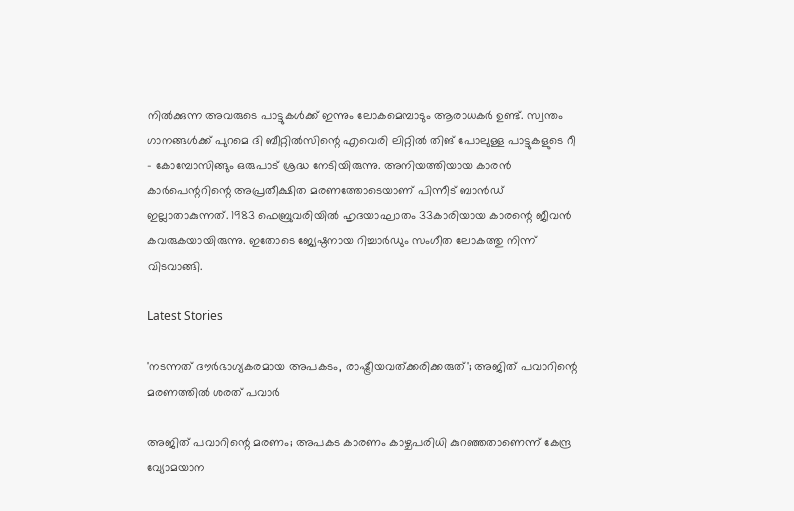നിൽക്കുന്ന അവരുടെ പാട്ടുകൾക്ക് ഇന്നും ലോകമെമ്പാടും ആരാധകർ ഉണ്ട്. സ്വന്തം ഗാനങ്ങൾക്ക് പുറമെ ദി ബീറ്റിൽസിന്റെ എവെരി ലിറ്റിൽ തിങ് പോലുള്ള പാട്ടുകളുടെ റീ – കോമ്പോസിങ്ങും ഒരുപാട് ശ്രദ്ധ നേടിയിരുന്നു. അനിയത്തിയായ കാരൻ കാർപെന്ററിന്റെ അപ്രതീക്ഷിത മരണത്തോടെയാണ് പിന്നീട് ബാൻഡ് ഇല്ലാതാകുന്നത്. 1983 ഫെബ്രുവരിയിൽ ഹൃദയാഘാതം 33കാരിയായ കാരന്റെ ജീവൻ കവരുകയായിരുന്നു. ഇതോടെ ജ്യേഷ്ഠനായ റിച്ചാർഡും സംഗീത ലോകത്തു നിന്ന് വിടവാങ്ങി.

Latest Stories

'നടന്നത് ദൗര്‍ഭാഗ്യകരമായ അപകടം, രാഷ്ട്രീയവത്ക്കരിക്കരുത്'; അജിത് പവാറിന്റെ മരണത്തില്‍ ശരത് പവാർ

അജിത് പവാറിന്റെ മരണം; അപകട കാരണം കാഴ്ചപരിധി കുറഞ്ഞതാണെന്ന് കേന്ദ്ര വ്യോമയാന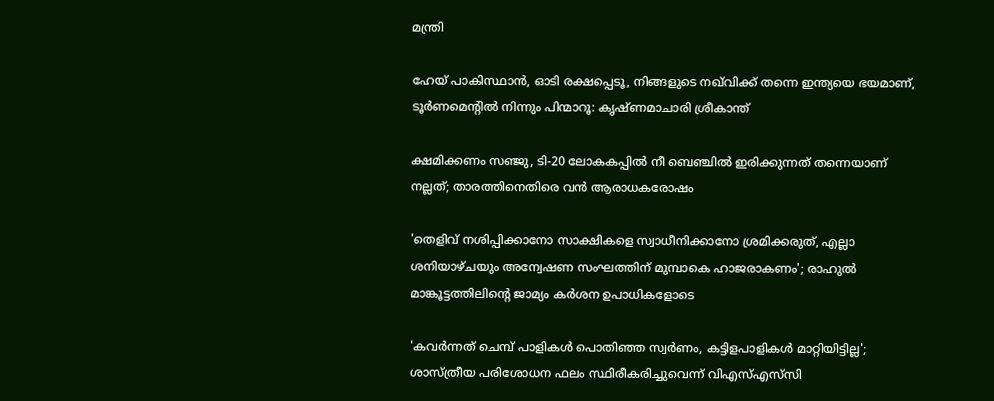മന്ത്രി

ഹേയ് പാകിസ്ഥാൻ, ഓടി രക്ഷപ്പെടൂ, നിങ്ങളുടെ നഖ്‌വിക്ക് തന്നെ ഇന്ത്യയെ ഭയമാണ്, ടൂർണമെന്റിൽ നിന്നും പിന്മാറൂ: കൃഷ്ണമാചാരി ശ്രീകാന്ത്

ക്ഷമിക്കണം സഞ്ജു, ടി-20 ലോകകപ്പിൽ നീ ബെഞ്ചിൽ ഇരിക്കുന്നത് തന്നെയാണ് നല്ലത്; താരത്തിനെതിരെ വൻ ആരാധകരോഷം

'തെളിവ് നശിപ്പിക്കാനോ സാക്ഷികളെ സ്വാധീനിക്കാനോ ശ്രമിക്കരുത്, എല്ലാ ശനിയാഴ്ചയും അന്വേഷണ സംഘത്തിന് മുമ്പാകെ ഹാജരാകണം'; രാഹുൽ മാങ്കൂട്ടത്തിലിന്റെ ജാമ്യം കർശന ഉപാധികളോടെ

'കവർന്നത് ചെമ്പ് പാളികൾ പൊതിഞ്ഞ സ്വർണം, കട്ടിളപാളികൾ മാറ്റിയിട്ടില്ല'; ശാസ്ത്രീയ പരിശോധന ഫലം സ്ഥിരീകരിച്ചുവെന്ന് വിഎസ്എസ്‍സി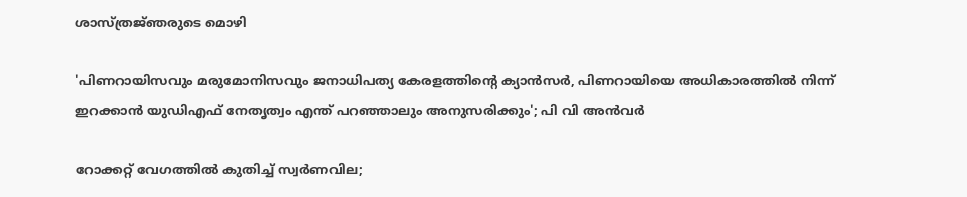ശാസ്ത്രജ്‌ഞരുടെ മൊഴി

'പിണറായിസവും മരുമോനിസവും ജനാധിപത്യ കേരളത്തിന്റെ ക്യാൻസർ, പിണറായിയെ അധികാരത്തിൽ നിന്ന് ഇറക്കാൻ യുഡിഎഫ് നേതൃത്വം എന്ത്‌ പറഞ്ഞാലും അനുസരിക്കും'; പി വി അൻവർ

റോക്കറ്റ് വേഗത്തിൽ കുതിച്ച് സ്വർണവില;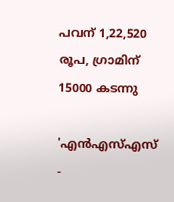പവന് 1,22,520 രൂപ, ഗ്രാമിന് 15000 കടന്നു

'എന്‍എസ്എസ് -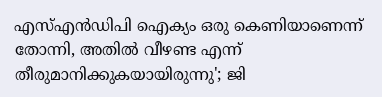എസ്എന്‍ഡിപി ഐക്യം ഒരു കെണിയാണെന്ന് തോന്നി, അതിൽ വീഴണ്ട എന്ന് തീരുമാനിക്കുകയായിരുന്നു'; ജി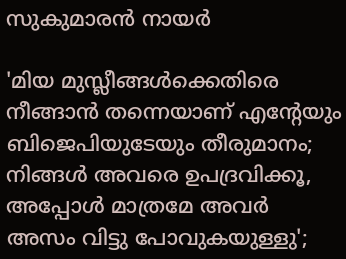സുകുമാരൻ നായർ

'മിയ മുസ്ലീങ്ങള്‍ക്കെതിരെ നീങ്ങാന്‍ തന്നെയാണ് എന്റേയും ബിജെപിയുടേയും തീരുമാനം; നിങ്ങള്‍ അവരെ ഉപദ്രവിക്കൂ, അപ്പോള്‍ മാത്രമേ അവര്‍ അസം വിട്ടു പോവുകയുള്ളു';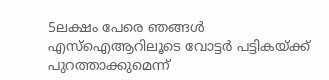5ലക്ഷം പേരെ ഞങ്ങള്‍ എസ്‌ഐആറിലൂടെ വോട്ടര്‍ പട്ടികയ്ക്ക് പുറത്താക്കുമെന്ന്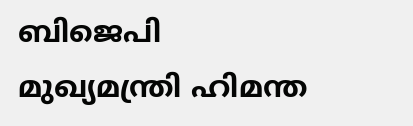ബിജെപി മുഖ്യമന്ത്രി ഹിമന്ത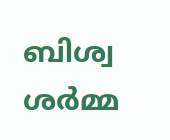ബിശ്വ ശര്‍മ്മ